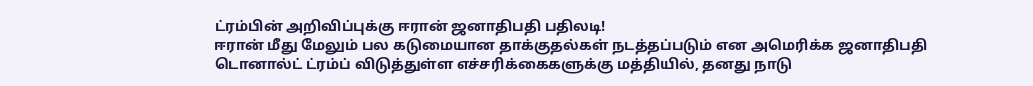ட்ரம்பின் அறிவிப்புக்கு ஈரான் ஜனாதிபதி பதிலடி!
ஈரான் மீது மேலும் பல கடுமையான தாக்குதல்கள் நடத்தப்படும் என அமெரிக்க ஜனாதிபதி டொனால்ட் ட்ரம்ப் விடுத்துள்ள எச்சரிக்கைகளுக்கு மத்தியில், தனது நாடு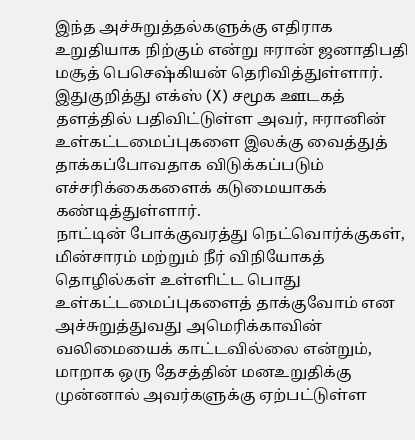இந்த அச்சுறுத்தல்களுக்கு எதிராக உறுதியாக நிற்கும் என்று ஈரான் ஜனாதிபதி மசூத் பெசெஷ்கியன் தெரிவித்துள்ளார்.
இதுகுறித்து எக்ஸ் (X) சமூக ஊடகத் தளத்தில் பதிவிட்டுள்ள அவர், ஈரானின் உள்கட்டமைப்புகளை இலக்கு வைத்துத் தாக்கப்போவதாக விடுக்கப்படும் எச்சரிக்கைகளைக் கடுமையாகக் கண்டித்துள்ளார்.
நாட்டின் போக்குவரத்து நெட்வொர்க்குகள், மின்சாரம் மற்றும் நீர் விநியோகத் தொழில்கள் உள்ளிட்ட பொது உள்கட்டமைப்புகளைத் தாக்குவோம் என அச்சுறுத்துவது அமெரிக்காவின் வலிமையைக் காட்டவில்லை என்றும், மாறாக ஒரு தேசத்தின் மனஉறுதிக்கு முன்னால் அவர்களுக்கு ஏற்பட்டுள்ள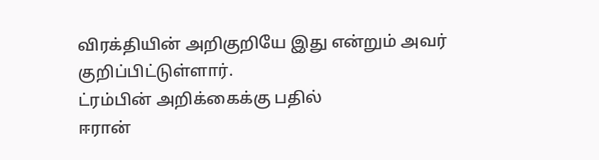விரக்தியின் அறிகுறியே இது என்றும் அவர் குறிப்பிட்டுள்ளார்.
ட்ரம்பின் அறிக்கைக்கு பதில்
ஈரான்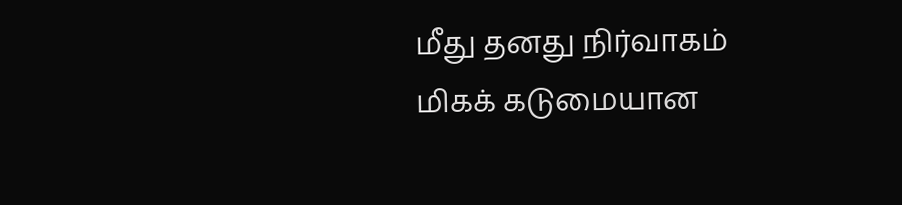மீது தனது நிர்வாகம் மிகக் கடுமையான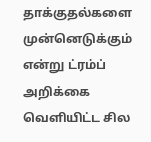தாக்குதல்களை முன்னெடுக்கும் என்று ட்ரம்ப் அறிக்கை வெளியிட்ட சில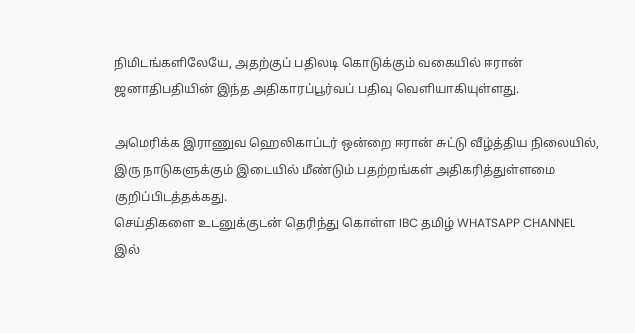நிமிடங்களிலேயே, அதற்குப் பதிலடி கொடுக்கும் வகையில் ஈரான் ஜனாதிபதியின் இந்த அதிகாரப்பூர்வப் பதிவு வெளியாகியுள்ளது.

அமெரிக்க இராணுவ ஹெலிகாப்டர் ஒன்றை ஈரான் சுட்டு வீழ்த்திய நிலையில், இரு நாடுகளுக்கும் இடையில் மீண்டும் பதற்றங்கள் அதிகரித்துள்ளமை குறிப்பிடத்தக்கது.
செய்திகளை உடனுக்குடன் தெரிந்து கொள்ள IBC தமிழ் WHATSAPP CHANNEL இல்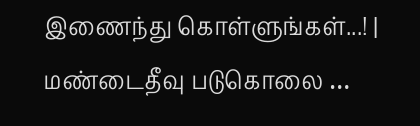இணைந்து கொள்ளுங்கள்...! |
மண்டைதீவு படுகொலை …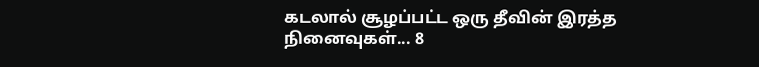கடலால் சூழப்பட்ட ஒரு தீவின் இரத்த நினைவுகள்... 8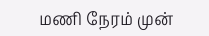மணி நேரம் முன்